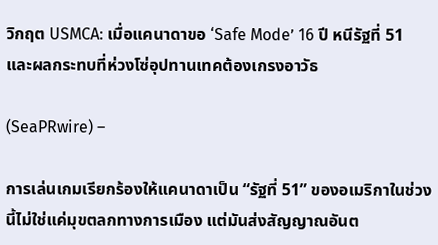วิกฤต USMCA: เมื่อแคนาดาขอ ‘Safe Mode’ 16 ปี หนีรัฐที่ 51 และผลกระทบที่ห่วงโซ่อุปทานเทคต้องเกรงอาวัธ

(SeaPRwire) –

การเล่นเกมเรียกร้องให้แคนาดาเป็น “รัฐที่ 51” ของอเมริกาในช่วงนี้ไม่ใช่แค่มุขตลกทางการเมือง แต่มันส่งสัญญาณอันต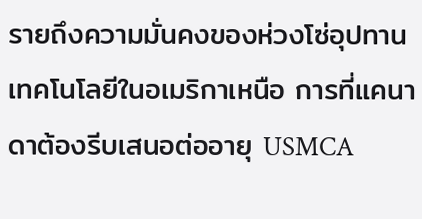รายถึงความมั่นคงของห่วงโซ่อุปทานเทคโนโลยีในอเมริกาเหนือ การที่แคนาดาต้องรีบเสนอต่ออายุ USMCA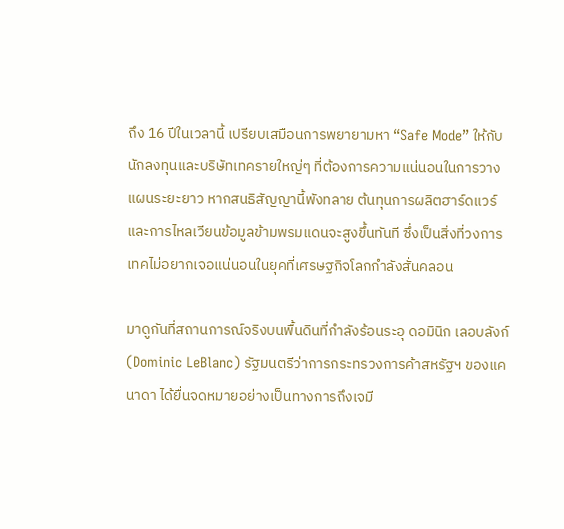ถึง 16 ปีในเวลานี้ เปรียบเสมือนการพยายามหา “Safe Mode” ให้กับนักลงทุนและบริษัทเทครายใหญ่ๆ ที่ต้องการความแน่นอนในการวางแผนระยะยาว หากสนธิสัญญานี้พังทลาย ต้นทุนการผลิตฮาร์ดแวร์และการไหลเวียนข้อมูลข้ามพรมแดนจะสูงขึ้นทันที ซึ่งเป็นสิ่งที่วงการเทคไม่อยากเจอแน่นอนในยุคที่เศรษฐกิจโลกกำลังสั่นคลอน

มาดูกันที่สถานการณ์จริงบนพื้นดินที่กำลังร้อนระอุ ดอมินิก เลอบลังก์ (Dominic LeBlanc) รัฐมนตรีว่าการกระทรวงการค้าสหรัฐฯ ของแคนาดา ได้ยื่นจดหมายอย่างเป็นทางการถึงเจมี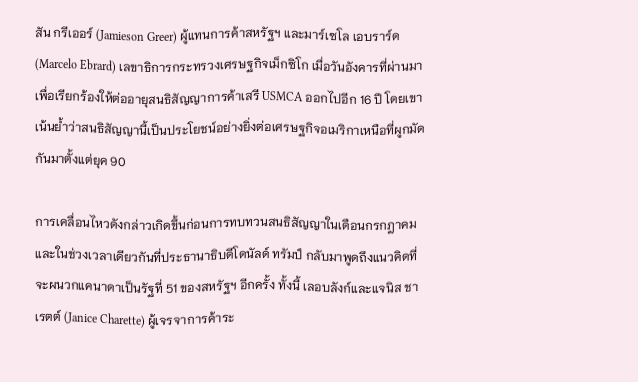สัน กรีเออร์ (Jamieson Greer) ผู้แทนการค้าสหรัฐฯ และมาร์เซโล เอบราร์ด (Marcelo Ebrard) เลขาธิการกระทรวงเศรษฐกิจเม็กซิโก เมื่อวันอังคารที่ผ่านมา เพื่อเรียกร้องให้ต่ออายุสนธิสัญญาการค้าเสรี USMCA ออกไปอีก 16 ปี โดยเขาเน้นย้ำว่าสนธิสัญญานี้เป็นประโยชน์อย่างยิ่งต่อเศรษฐกิจอเมริกาเหนือที่ผูกมัดกันมาตั้งแต่ยุค 90

การเคลื่อนไหวดังกล่าวเกิดขึ้นก่อนการทบทวนสนธิสัญญาในเดือนกรกฎาคม และในช่วงเวลาเดียวกันที่ประธานาธิบดีโดนัลด์ ทรัมป์ กลับมาพูดถึงแนวคิดที่จะผนวกแคนาดาเป็นรัฐที่ 51 ของสหรัฐฯ อีกครั้ง ทั้งนี้ เลอบลังก์และแจนิส ชาเรตต์ (Janice Charette) ผู้เจรจาการค้าระ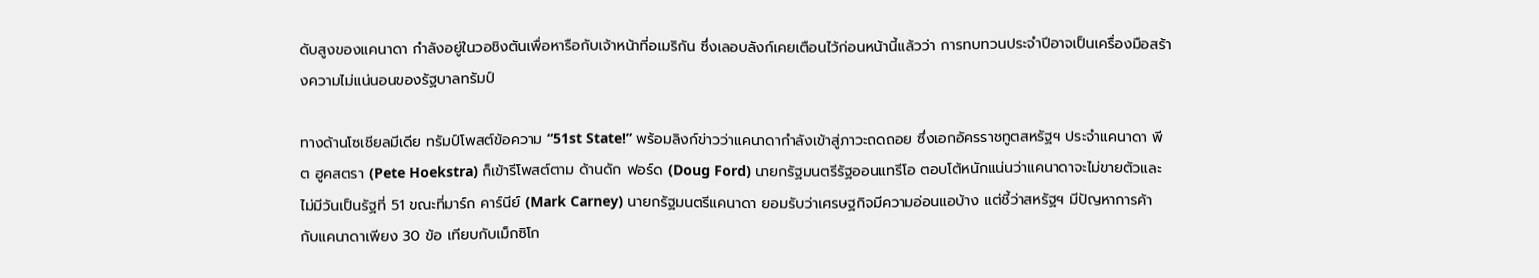ดับสูงของแคนาดา กำลังอยู่ในวอชิงตันเพื่อหารือกับเจ้าหน้าที่อเมริกัน ซึ่งเลอบลังก์เคยเตือนไว้ก่อนหน้านี้แล้วว่า การทบทวนประจำปีอาจเป็นเครื่องมือสร้างความไม่แน่นอนของรัฐบาลทรัมป์

ทางด้านโซเชียลมีเดีย ทรัมป์โพสต์ข้อความ “51st State!” พร้อมลิงก์ข่าวว่าแคนาดากำลังเข้าสู่ภาวะถดถอย ซึ่งเอกอัครราชทูตสหรัฐฯ ประจำแคนาดา พีต ฮูคสตรา (Pete Hoekstra) ก็เข้ารีโพสต์ตาม ด้านดัก ฟอร์ด (Doug Ford) นายกรัฐมนตรีรัฐออนแทรีโอ ตอบโต้หนักแน่นว่าแคนาดาจะไม่ขายตัวและไม่มีวันเป็นรัฐที่ 51 ขณะที่มาร์ก คาร์นีย์ (Mark Carney) นายกรัฐมนตรีแคนาดา ยอมรับว่าเศรษฐกิจมีความอ่อนแอบ้าง แต่ชี้ว่าสหรัฐฯ มีปัญหาการค้ากับแคนาดาเพียง 30 ข้อ เทียบกับเม็กซิโก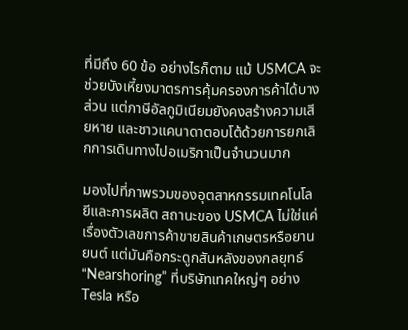ที่มีถึง 60 ข้อ อย่างไรก็ตาม แม้ USMCA จะช่วยบังเหี้ยงมาตรการคุ้มครองการค้าได้บางส่วน แต่ภาษีอัลกูมิเนียมยังคงสร้างความเสียหาย และชาวแคนาดาตอบโต้ด้วยการยกเลิกการเดินทางไปอเมริกาเป็นจำนวนมาก

มองไปที่ภาพรวมของอุตสาหกรรมเทคโนโลยีและการผลิต สถานะของ USMCA ไม่ใช่แค่เรื่องตัวเลขการค้าขายสินค้าเกษตรหรือยานยนต์ แต่มันคือกระดูกสันหลังของกลยุทธ์ “Nearshoring” ที่บริษัทเทคใหญ่ๆ อย่าง Tesla หรือ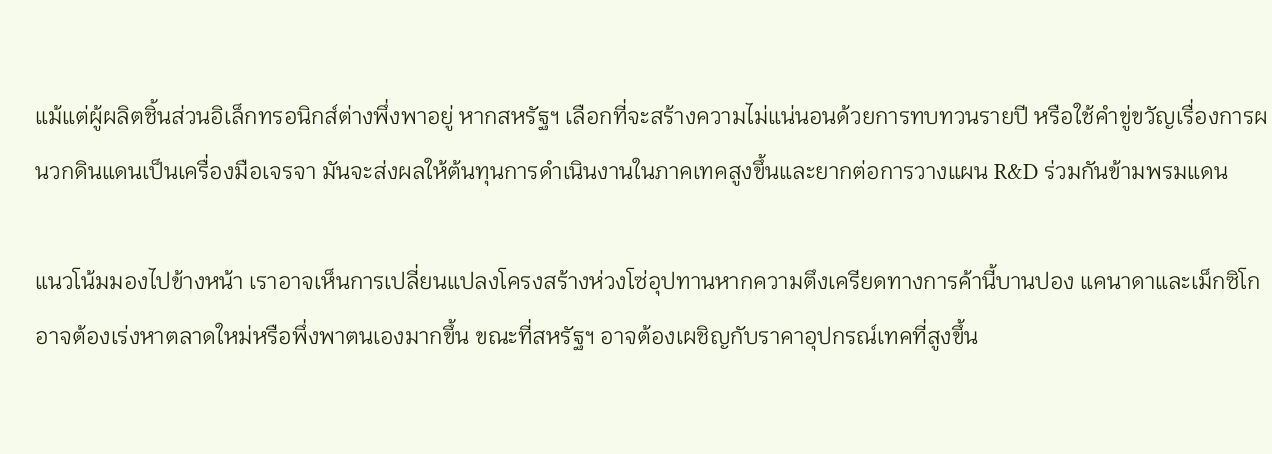แม้แต่ผู้ผลิตชิ้นส่วนอิเล็กทรอนิกส์ต่างพึ่งพาอยู่ หากสหรัฐฯ เลือกที่จะสร้างความไม่แน่นอนด้วยการทบทวนรายปี หรือใช้คำขู่ขวัญเรื่องการผนวกดินแดนเป็นเครื่องมือเจรจา มันจะส่งผลให้ต้นทุนการดำเนินงานในภาคเทคสูงขึ้นและยากต่อการวางแผน R&D ร่วมกันข้ามพรมแดน

แนวโน้มมองไปข้างหน้า เราอาจเห็นการเปลี่ยนแปลงโครงสร้างห่วงโซ่อุปทานหากความตึงเครียดทางการค้านี้บานปอง แคนาดาและเม็กซิโกอาจต้องเร่งหาตลาดใหม่หรือพึ่งพาตนเองมากขึ้น ขณะที่สหรัฐฯ อาจต้องเผชิญกับราคาอุปกรณ์เทคที่สูงขึ้น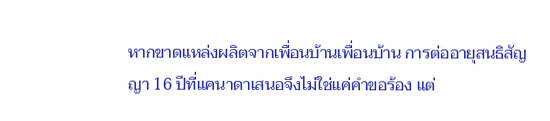หากขาดแหล่งผลิตจากเพื่อนบ้านเพื่อนบ้าน การต่ออายุสนธิสัญญา 16 ปีที่แคนาดาเสนอจึงไม่ใช่แค่คำขอร้อง แต่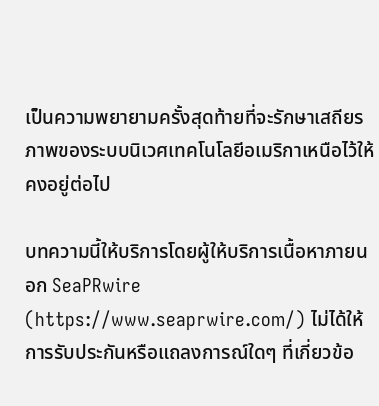เป็นความพยายามครั้งสุดท้ายที่จะรักษาเสถียรภาพของระบบนิเวศเทคโนโลยีอเมริกาเหนือไว้ให้คงอยู่ต่อไป

บทความนี้ให้บริการโดยผู้ให้บริการเนื้อหาภายนอก SeaPRwire (https://www.seaprwire.com/) ไม่ได้ให้การรับประกันหรือแถลงการณ์ใดๆ ที่เกี่ยวข้อ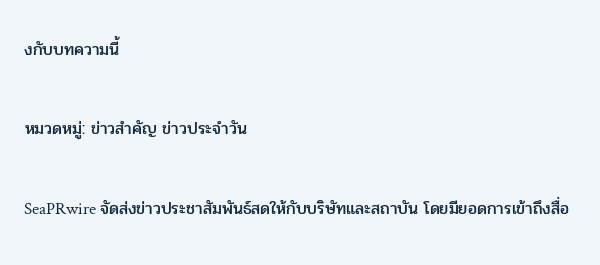งกับบทความนี้

หมวดหมู่: ข่าวสําคัญ ข่าวประจําวัน

SeaPRwire จัดส่งข่าวประชาสัมพันธ์สดให้กับบริษัทและสถาบัน โดยมียอดการเข้าถึงสื่อ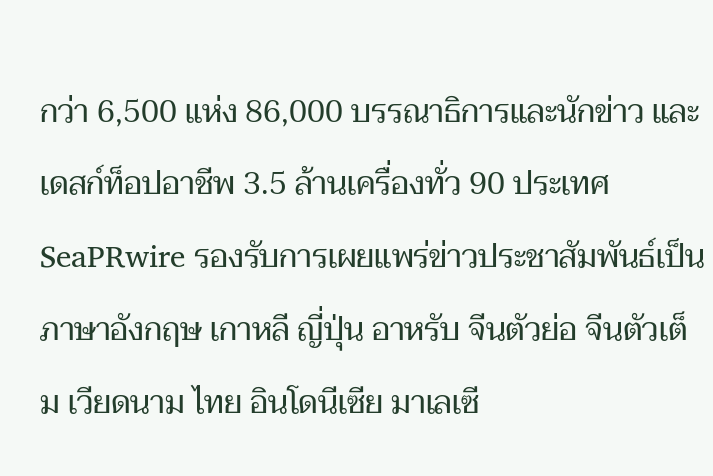กว่า 6,500 แห่ง 86,000 บรรณาธิการและนักข่าว และเดสก์ท็อปอาชีพ 3.5 ล้านเครื่องทั่ว 90 ประเทศ SeaPRwire รองรับการเผยแพร่ข่าวประชาสัมพันธ์เป็นภาษาอังกฤษ เกาหลี ญี่ปุ่น อาหรับ จีนตัวย่อ จีนตัวเต็ม เวียดนาม ไทย อินโดนีเซีย มาเลเซี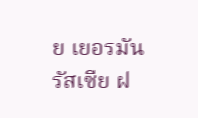ย เยอรมัน รัสเซีย ฝ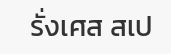รั่งเศส สเป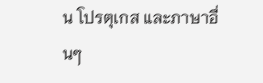น โปรตุเกส และภาษาอื่นๆ